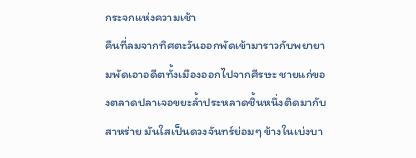กระจกแห่งความเช้า
คืนที่ลมจากทิศตะวันออกพัดเข้ามาราวกับพยายามพัดเอาอดีตทั้งเมืองออกไปจากศีรษะ ชายแก่ของตลาดปลาเจอขยะล้ำประหลาดชิ้นหนึ่งติดมากับสาหร่าย มันใสเป็นดวงจันทร์ย่อมๆ ข้างในเบ่งบา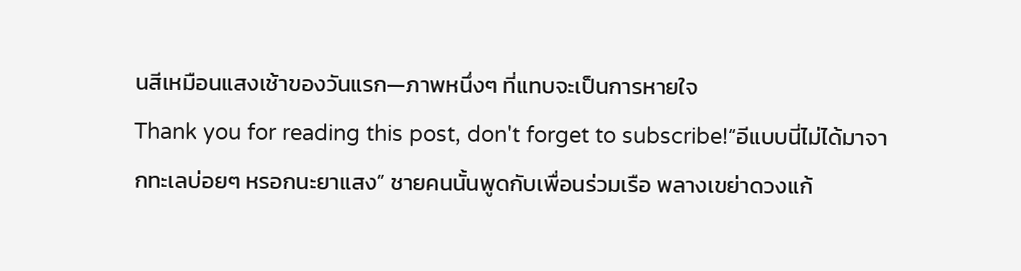นสีเหมือนแสงเช้าของวันแรก—ภาพหนึ่งๆ ที่แทบจะเป็นการหายใจ
Thank you for reading this post, don't forget to subscribe!“อีแบบนี่ไม่ได้มาจากทะเลบ่อยๆ หรอกนะยาแสง” ชายคนนั้นพูดกับเพื่อนร่วมเรือ พลางเขย่าดวงแก้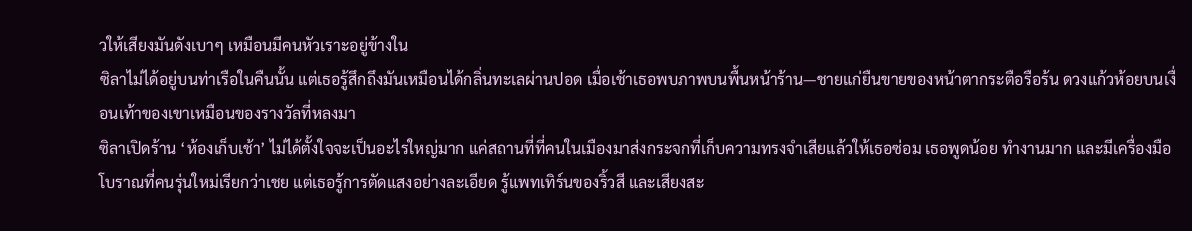วให้เสียงมันดังเบาๆ เหมือนมีคนหัวเราะอยู่ข้างใน
ซิลาไม่ได้อยู่บนท่าเรือในคืนนั้น แต่เธอรู้สึกถึงมันเหมือนได้กลิ่นทะเลผ่านปอด เมื่อเช้าเธอพบภาพบนพื้นหน้าร้าน—ชายแก่ยืนขายของหน้าตากระตือรือร้น ดวงแก้วห้อยบนเงื่อนเท้าของเขาเหมือนของรางวัลที่หลงมา
ซิลาเปิดร้าน ‘ห้องเก็บเช้า’ ไม่ได้ตั้งใจจะเป็นอะไรใหญ่มาก แค่สถานที่ที่คนในเมืองมาส่งกระจกที่เก็บความทรงจำเสียแล้วให้เธอซ่อม เธอพูดน้อย ทำงานมาก และมีเครื่องมือโบราณที่คนรุ่นใหม่เรียกว่าเชย แต่เธอรู้การตัดแสงอย่างละเอียด รู้แพทเทิร์นของริ้วสี และเสียงสะ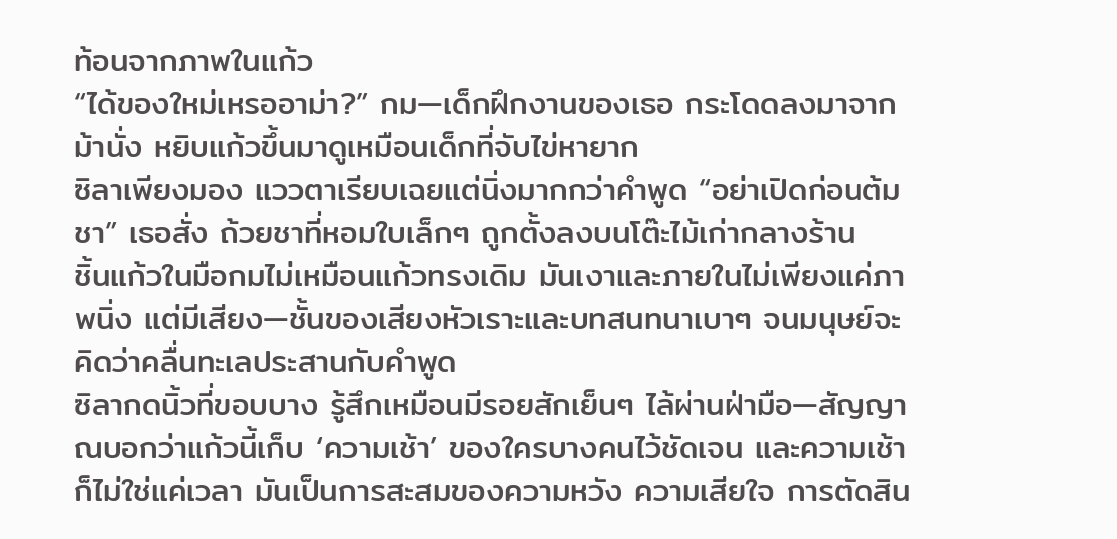ท้อนจากภาพในแก้ว
“ได้ของใหม่เหรออาม่า?” กม—เด็กฝึกงานของเธอ กระโดดลงมาจากม้านั่ง หยิบแก้วขึ้นมาดูเหมือนเด็กที่จับไข่หายาก
ซิลาเพียงมอง แววตาเรียบเฉยแต่นิ่งมากกว่าคำพูด “อย่าเปิดก่อนต้มชา” เธอสั่ง ถ้วยชาที่หอมใบเล็กๆ ถูกตั้งลงบนโต๊ะไม้เก่ากลางร้าน
ชิ้นแก้วในมือกมไม่เหมือนแก้วทรงเดิม มันเงาและภายในไม่เพียงแค่ภาพนิ่ง แต่มีเสียง—ชั้นของเสียงหัวเราะและบทสนทนาเบาๆ จนมนุษย์จะคิดว่าคลื่นทะเลประสานกับคำพูด
ซิลากดนิ้วที่ขอบบาง รู้สึกเหมือนมีรอยสักเย็นๆ ไล้ผ่านฝ่ามือ—สัญญาณบอกว่าแก้วนี้เก็บ ‘ความเช้า’ ของใครบางคนไว้ชัดเจน และความเช้าก็ไม่ใช่แค่เวลา มันเป็นการสะสมของความหวัง ความเสียใจ การตัดสิน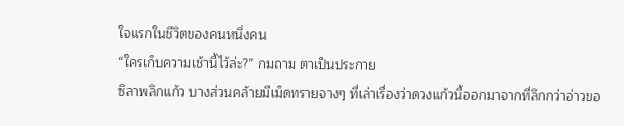ใจแรกในชีวิตของคนหนึ่งคน
“ใครเก็บความเช้านี้ไว้ล่ะ?” กมถาม ตาเป็นประกาย
ซิลาพลิกแก้ว บางส่วนคล้ายมีเม็ดทรายจางๆ ที่เล่าเรื่องว่าดวงแก้วนี้ออกมาจากที่ลึกกว่าอ่าวขอ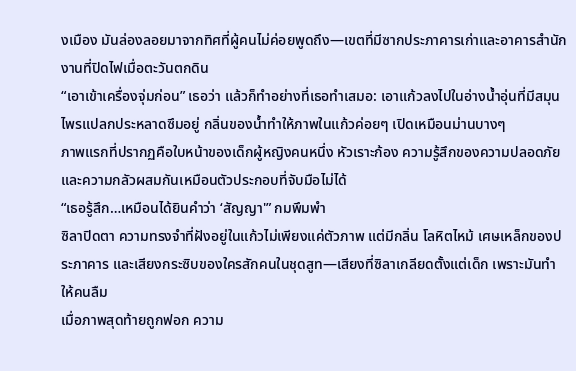งเมือง มันล่องลอยมาจากทิศที่ผู้คนไม่ค่อยพูดถึง—เขตที่มีซากประภาคารเก่าและอาคารสำนักงานที่ปิดไฟเมื่อตะวันตกดิน
“เอาเข้าเครื่องจุ่มก่อน” เธอว่า แล้วก็ทำอย่างที่เธอทำเสมอ: เอาแก้วลงไปในอ่างน้ำอุ่นที่มีสมุนไพรแปลกประหลาดซึมอยู่ กลิ่นของน้ำทำให้ภาพในแก้วค่อยๆ เปิดเหมือนม่านบางๆ
ภาพแรกที่ปรากฏคือใบหน้าของเด็กผู้หญิงคนหนึ่ง หัวเราะก้อง ความรู้สึกของความปลอดภัยและความกลัวผสมกันเหมือนตัวประกอบที่จับมือไม่ได้
“เธอรู้สึก…เหมือนได้ยินคำว่า ‘สัญญา'” กมพึมพำ
ซิลาปิดตา ความทรงจำที่ฝังอยู่ในแก้วไม่เพียงแค่ตัวภาพ แต่มีกลิ่น โลหิตไหม้ เศษเหล็กของประภาคาร และเสียงกระซิบของใครสักคนในชุดสูท—เสียงที่ซิลาเกลียดตั้งแต่เด็ก เพราะมันทำให้คนลืม
เมื่อภาพสุดท้ายถูกฟอก ความ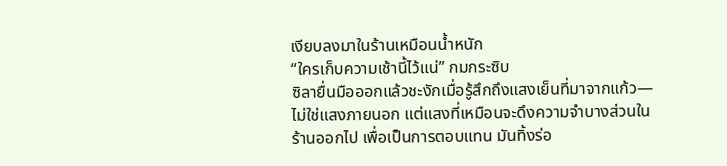เงียบลงมาในร้านเหมือนน้ำหนัก
“ใครเก็บความเช้านี้ไว้แน่” กมกระซิบ
ซิลายื่นมือออกแล้วชะงักเมื่อรู้สึกถึงแสงเย็นที่มาจากแก้ว—ไม่ใช่แสงภายนอก แต่แสงที่เหมือนจะดึงความจำบางส่วนในร้านออกไป เพื่อเป็นการตอบแทน มันทิ้งร่อ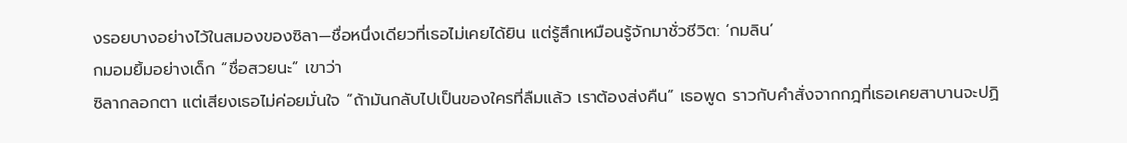งรอยบางอย่างไว้ในสมองของซิลา—ชื่อหนึ่งเดียวที่เธอไม่เคยได้ยิน แต่รู้สึกเหมือนรู้จักมาชั่วชีวิต: ‘กมลิน’
กมอมยิ้มอย่างเด็ก “ชื่อสวยนะ” เขาว่า
ซิลากลอกตา แต่เสียงเธอไม่ค่อยมั่นใจ “ถ้ามันกลับไปเป็นของใครที่ลืมแล้ว เราต้องส่งคืน” เธอพูด ราวกับคำสั่งจากกฎที่เธอเคยสาบานจะปฏิ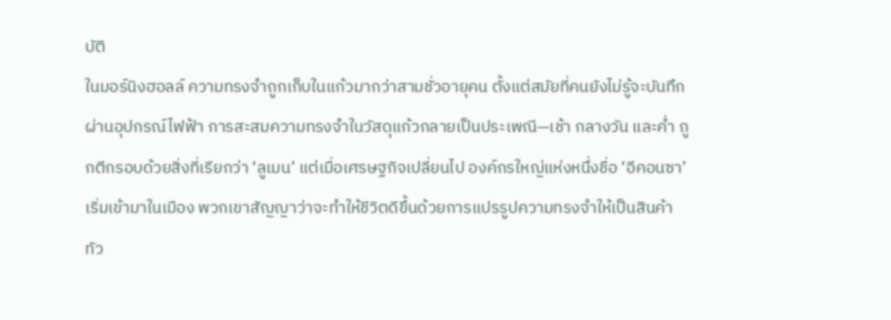บัติ
ในมอร์นิงฮอลล์ ความทรงจำถูกเก็บในแก้วมากว่าสามชั่วอายุคน ตั้งแต่สมัยที่คนยังไม่รู้จะบันทึกผ่านอุปกรณ์ไฟฟ้า การสะสมความทรงจำในวัสดุแก้วกลายเป็นประเพณี—เช้า กลางวัน และค่ำ ถูกตีกรอบด้วยสิ่งที่เรียกว่า ‘ลูเมน’ แต่เมื่อเศรษฐกิจเปลี่ยนไป องค์กรใหญ่แห่งหนึ่งชื่อ ‘อีคอนซา’ เริ่มเข้ามาในเมือง พวกเขาสัญญาว่าจะทำให้ชีวิตดีขึ้นด้วยการแปรรูปความทรงจำให้เป็นสินค้า ทัว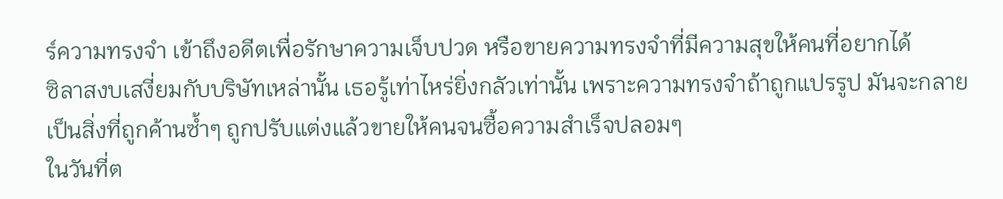ร์ความทรงจำ เข้าถึงอดีตเพื่อรักษาความเจ็บปวด หรือขายความทรงจำที่มีความสุขให้คนที่อยากได้
ซิลาสงบเสงี่ยมกับบริษัทเหล่านั้น เธอรู้เท่าไหร่ยิ่งกลัวเท่านั้น เพราะความทรงจำถ้าถูกแปรรูป มันจะกลายเป็นสิ่งที่ถูกค้านซ้ำๆ ถูกปรับแต่งแล้วขายให้คนจนซื้อความสำเร็จปลอมๆ
ในวันที่ต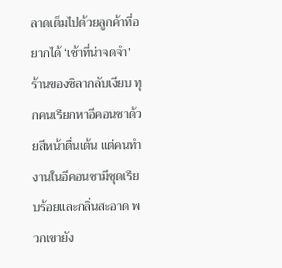ลาดเต็มไปด้วยลูกค้าที่อยากได้ ‘เช้าที่น่าจดจำ’ ร้านของซิลากลับเงียบ ทุกคนเรียกหาอีคอนซาด้วยสีหน้าตื่นเต้น แต่คนทำงานในอีคอนซามีชุดเรียบร้อยและกลิ่นสะอาด พวกเขายัง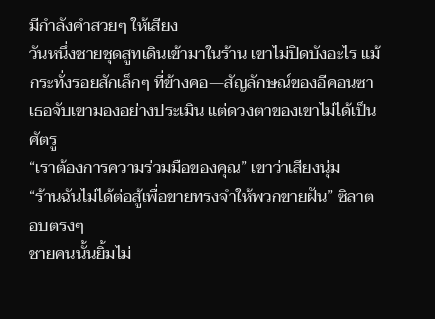มีกำลังคำสวยๆ ให้เสียง
วันหนึ่งชายชุดสูทเดินเข้ามาในร้าน เขาไม่ปิดบังอะไร แม้กระทั่งรอยสักเล็กๆ ที่ข้างคอ—สัญลักษณ์ของอีคอนซา เธอจับเขามองอย่างประเมิน แต่ดวงตาของเขาไม่ได้เป็นศัตรู
“เราต้องการความร่วมมือของคุณ” เขาว่าเสียงนุ่ม
“ร้านฉันไม่ได้ต่อสู้เพื่อขายทรงจำให้พวกขายฝัน” ซิลาตอบตรงๆ
ชายคนนั้นยิ้มไม่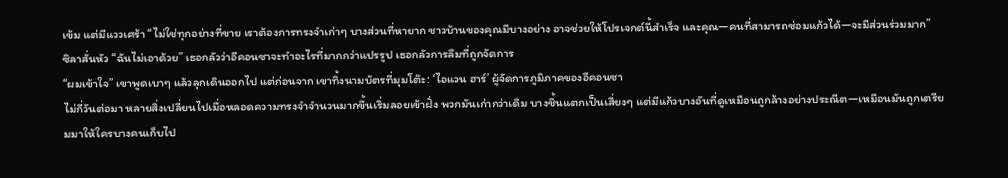เข้ม แต่มีแววเศร้า “ไม่ใช่ทุกอย่างที่ขาย เราต้องการทรงจำเก่าๆ บางส่วนที่หายาก ชาวบ้านของคุณมีบางอย่าง อาจช่วยให้โปรเจกต์นี้สำเร็จ และคุณ—คนที่สามารถซ่อมแก้วได้—จะมีส่วนร่วมมาก”
ซิลาสั่นหัว “ฉันไม่เอาด้วย” เธอกลัวว่าอีคอนซาจะทำอะไรที่มากกว่าแปรรูป เธอกลัวการลืมที่ถูกจัดการ
“ผมเข้าใจ” เขาพูดเบาๆ แล้วลุกเดินออกไป แต่ก่อนจาก เขาทิ้งนามบัตรที่มุมโต๊ะ: ‘ไอแวน ฮาร์’ ผู้จัดการภูมิภาคของอีคอนซา
ไม่กี่วันต่อมา หลายสิ่งเปลี่ยนไปเมื่อหลอดความทรงจำจำนวนมากขึ้นเริ่มลอยเข้าฝั่ง พวกมันเก่ากว่าเดิม บางชิ้นแตกเป็นเสี่ยงๆ แต่มีแก้วบางอันที่ดูเหมือนถูกล้างอย่างประณีต—เหมือนมันถูกเตรียมมาให้ใครบางคนเก็บไป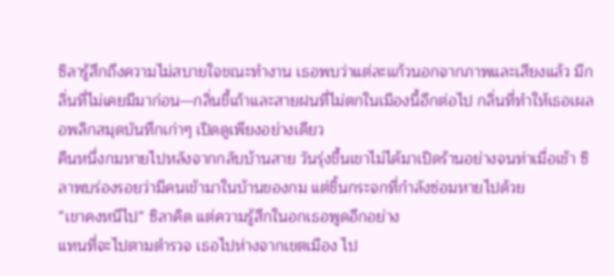ซิลารู้สึกถึงความไม่สบายใจขณะทำงาน เธอพบว่าแต่ละแก้วนอกจากภาพและเสียงแล้ว มีกลิ่นที่ไม่เคยมีมาก่อน—กลิ่นขี้เถ้าและสายฝนที่ไม่ตกในเมืองนี้อีกต่อไป กลิ่นที่ทำให้เธอเผลอพลิกสมุดบันทึกเก่าๆ เปิดดูเพียงอย่างเดียว
คืนหนึ่งกมหายไปหลังจากกลับบ้านสาย วันรุ่งขึ้นเขาไม่ได้มาเปิดร้านอย่างจนท่าเมื่อเช้า ซิลาพบร่องรอยว่ามีคนเข้ามาในบ้านของกม แต่ชิ้นกระจกที่กำลังซ่อมหายไปด้วย
“เขาคงหนีไป” ซิลาคิด แต่ความรู้สึกในอกเธอพูดอีกอย่าง
แทนที่จะไปตามตำรวจ เธอไปห่างจากเขตเมือง ไป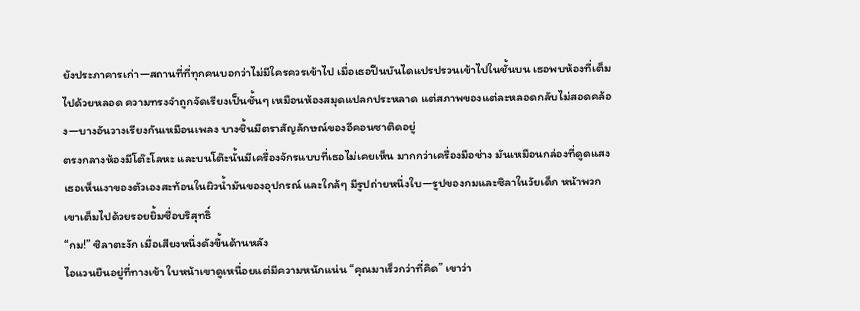ยังประภาคารเก่า—สถานที่ที่ทุกคนบอกว่าไม่มีใครควรเข้าไป เมื่อเธอปีนบันไดแปรปรวนเข้าไปในชั้นบน เธอพบห้องที่เต็มไปด้วยหลอด ความทรงจำถูกจัดเรียงเป็นชั้นๆ เหมือนห้องสมุดแปลกประหลาด แต่สภาพของแต่ละหลอดกลับไม่สอดคล้อง—บางอันวางเรียงกันเหมือนเพลง บางชิ้นมีตราสัญลักษณ์ของอีคอนซาติดอยู่
ตรงกลางห้องมีโต๊ะโลหะ และบนโต๊ะนั้นมีเครื่องจักรแบบที่เธอไม่เคยเห็น มากกว่าเครื่องมือช่าง มันเหมือนกล่องที่ดูดแสง เธอเห็นเงาของตัวเองสะท้อนในผิวน้ำมันของอุปกรณ์ และใกล้ๆ มีรูปถ่ายหนึ่งใบ—รูปของกมและซิลาในวัยเด็ก หน้าพวกเขาเต็มไปด้วยรอยยิ้มซื่อบริสุทธิ์
“กม!” ซิลาตะงัก เมื่อเสียงหนึ่งดังขึ้นด้านหลัง
ไอแวนยืนอยู่ที่ทางเข้า ใบหน้าเขาดูเหนื่อยแต่มีความหนักแน่น “คุณมาเร็วกว่าที่คิด” เขาว่า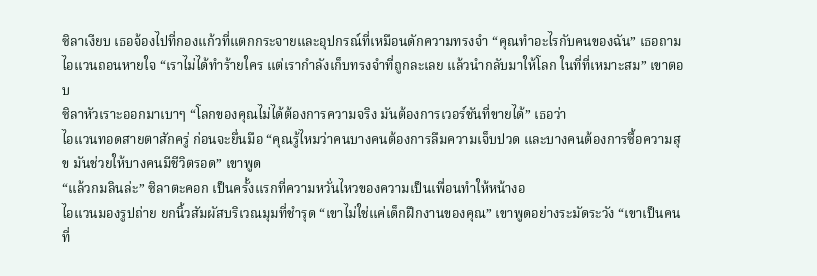ซิลาเงียบ เธอจ้องไปที่กองแก้วที่แตกกระจายและอุปกรณ์ที่เหมือนดักความทรงจำ “คุณทำอะไรกับคนของฉัน” เธอถาม
ไอแวนถอนหายใจ “เราไม่ได้ทำร้ายใคร แต่เรากำลังเก็บทรงจำที่ถูกละเลย แล้วนำกลับมาให้โลก ในที่ที่เหมาะสม” เขาตอบ
ซิลาหัวเราะออกมาเบาๆ “โลกของคุณไม่ได้ต้องการความจริง มันต้องการเวอร์ชันที่ขายได้” เธอว่า
ไอแวนทอดสายตาสักครู่ ก่อนจะยื่นมือ “คุณรู้ไหมว่าคนบางคนต้องการลืมความเจ็บปวด และบางคนต้องการซื้อความสุข มันช่วยให้บางคนมีชีวิตรอด” เขาพูด
“แล้วกมลินล่ะ” ซิลาตะคอก เป็นครั้งแรกที่ความหวั่นไหวของความเป็นเพื่อนทำให้หน้างอ
ไอแวนมองรูปถ่าย ยกนิ้วสัมผัสบริเวณมุมที่ชำรุด “เขาไม่ใช่แค่เด็กฝึกงานของคุณ” เขาพูดอย่างระมัดระวัง “เขาเป็นคนที่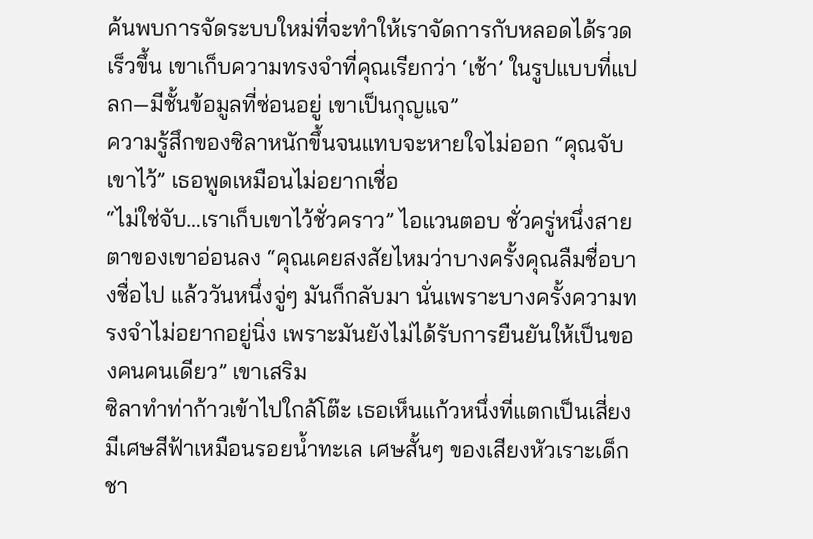ค้นพบการจัดระบบใหม่ที่จะทำให้เราจัดการกับหลอดได้รวดเร็วขึ้น เขาเก็บความทรงจำที่คุณเรียกว่า ‘เช้า’ ในรูปแบบที่แปลก—มีชั้นข้อมูลที่ซ่อนอยู่ เขาเป็นกุญแจ”
ความรู้สึกของซิลาหนักขึ้นจนแทบจะหายใจไม่ออก “คุณจับเขาไว้” เธอพูดเหมือนไม่อยากเชื่อ
“ไม่ใช่จับ…เราเก็บเขาไว้ชั่วคราว” ไอแวนตอบ ชั่วครู่หนึ่งสายตาของเขาอ่อนลง “คุณเคยสงสัยไหมว่าบางครั้งคุณลืมชื่อบางชื่อไป แล้ววันหนึ่งจู่ๆ มันก็กลับมา นั่นเพราะบางครั้งความทรงจำไม่อยากอยู่นิ่ง เพราะมันยังไม่ได้รับการยืนยันให้เป็นของคนคนเดียว” เขาเสริม
ซิลาทำท่าก้าวเข้าไปใกล้โต๊ะ เธอเห็นแก้วหนึ่งที่แตกเป็นเสี่ยง มีเศษสีฟ้าเหมือนรอยน้ำทะเล เศษสั้นๆ ของเสียงหัวเราะเด็กชา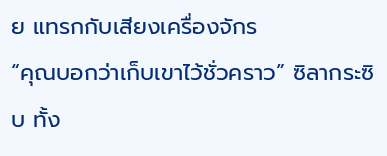ย แทรกกับเสียงเครื่องจักร
“คุณบอกว่าเก็บเขาไว้ชั่วคราว” ซิลากระซิบ ทั้ง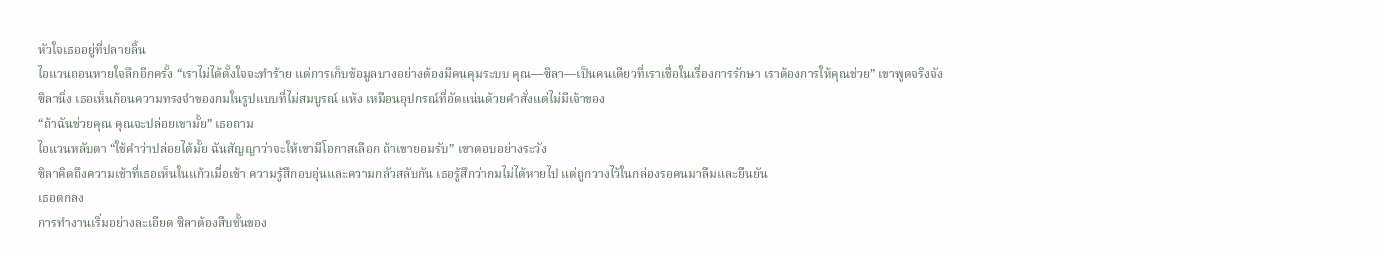หัวใจเธออยู่ที่ปลายลิ้น
ไอแวนถอนหายใจลึกอีกครั้ง “เราไม่ได้ตั้งใจจะทำร้าย แต่การเก็บข้อมูลบางอย่างต้องมีคนคุมระบบ คุณ—ซิลา—เป็นคนเดียวที่เราเชื่อในเรื่องการรักษา เราต้องการให้คุณช่วย” เขาพูดจริงจัง
ซิลานิ่ง เธอเห็นก้อนความทรงจำของกมในรูปแบบที่ไม่สมบูรณ์ แห้ง เหมือนอุปกรณ์ที่อัดแน่นด้วยคำสั่งแต่ไม่มีเจ้าของ
“ถ้าฉันช่วยคุณ คุณจะปล่อยเขามั้ย” เธอถาม
ไอแวนหลับตา “ใช้คำว่าปล่อยได้มั้ย ฉันสัญญาว่าจะให้เขามีโอกาสเลือก ถ้าเขายอมรับ” เขาตอบอย่างระวัง
ซิลาคิดถึงความเช้าที่เธอเห็นในแก้วเมื่อเช้า ความรู้สึกอบอุ่นและความกลัวสลับกัน เธอรู้สึกว่ากมไม่ได้หายไป แต่ถูกวางไว้ในกล่องรอคนมาลืมและยืนยัน
เธอตกลง
การทำงานเริ่มอย่างละเอียด ซิลาต้องสืบชั้นของ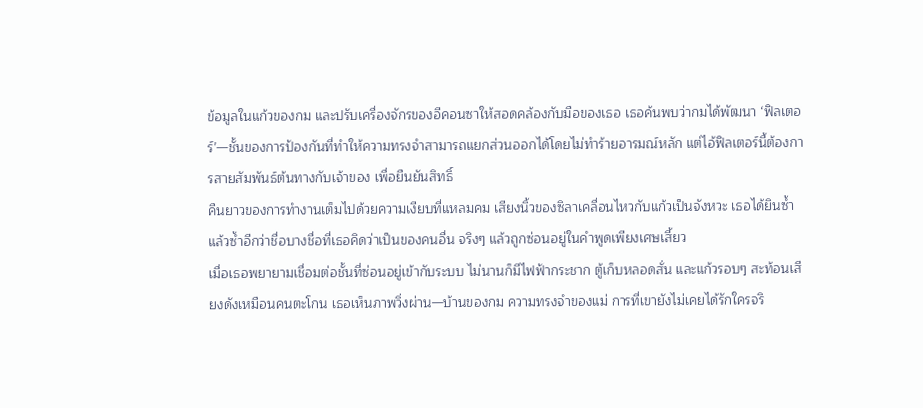ข้อมูลในแก้วของกม และปรับเครื่องจักรของอีคอนซาให้สอดคล้องกับมือของเธอ เธอค้นพบว่ากมได้พัฒนา ‘ฟิลเตอร์’—ชั้นของการป้องกันที่ทำให้ความทรงจำสามารถแยกส่วนออกได้โดยไม่ทำร้ายอารมณ์หลัก แต่ไอ้ฟิลเตอร์นี้ต้องการสายสัมพันธ์ต้นทางกับเจ้าของ เพื่อยืนยันสิทธิ์
คืนยาวของการทำงานเต็มไปด้วยความเงียบที่แหลมคม เสียงนิ้วของซิลาเคลื่อนไหวกับแก้วเป็นจังหวะ เธอได้ยินซ้ำแล้วซ้ำอีกว่าชื่อบางชื่อที่เธอคิดว่าเป็นของคนอื่น จริงๆ แล้วถูกซ่อนอยู่ในคำพูดเพียงเศษเสี้ยว
เมื่อเธอพยายามเชื่อมต่อชั้นที่ซ่อนอยู่เข้ากับระบบ ไม่นานก็มีไฟฟ้ากระชาก ตู้เก็บหลอดสั่น และแก้วรอบๆ สะท้อนเสียงดังเหมือนคนตะโกน เธอเห็นภาพวิ่งผ่าน—บ้านของกม ความทรงจำของแม่ การที่เขายังไม่เคยได้รักใครจริ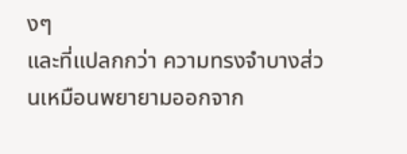งๆ
และที่แปลกกว่า ความทรงจำบางส่วนเหมือนพยายามออกจาก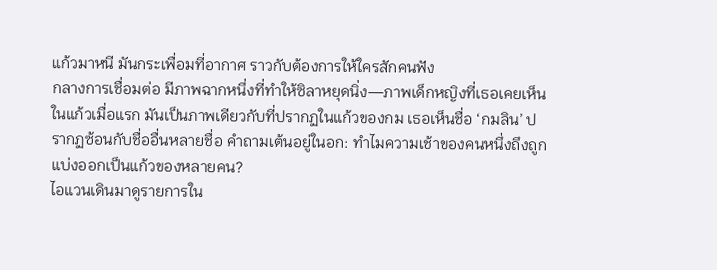แก้วมาหนี มันกระเพื่อมที่อากาศ ราวกับต้องการให้ใครสักคนฟัง
กลางการเชื่อมต่อ มีภาพฉากหนึ่งที่ทำให้ซิลาหยุดนิ่ง—ภาพเด็กหญิงที่เธอเคยเห็นในแก้วเมื่อแรก มันเป็นภาพเดียวกับที่ปรากฏในแก้วของกม เธอเห็นชื่อ ‘กมลิน’ ปรากฏซ้อนกับชื่ออื่นหลายชื่อ คำถามเต้นอยู่ในอก: ทำไมความเช้าของคนหนึ่งถึงถูกแบ่งออกเป็นแก้วของหลายคน?
ไอแวนเดินมาดูรายการใน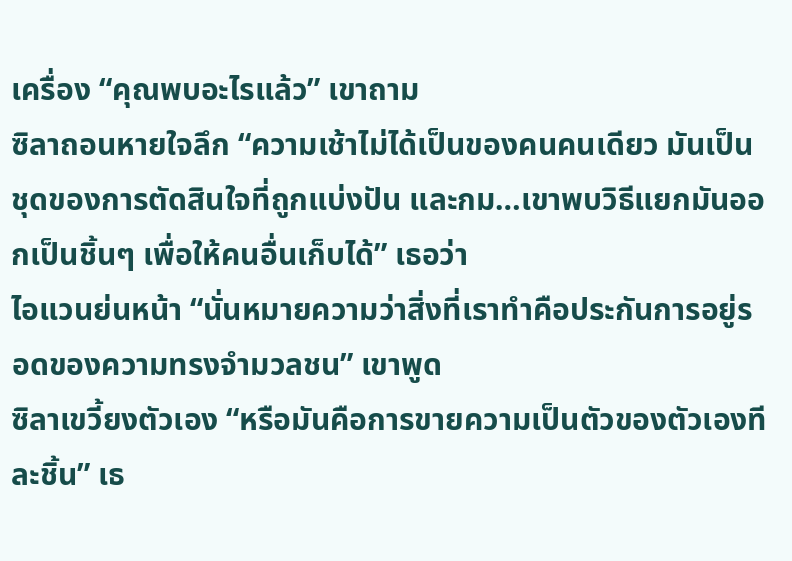เครื่อง “คุณพบอะไรแล้ว” เขาถาม
ซิลาถอนหายใจลึก “ความเช้าไม่ได้เป็นของคนคนเดียว มันเป็นชุดของการตัดสินใจที่ถูกแบ่งปัน และกม…เขาพบวิธีแยกมันออกเป็นชิ้นๆ เพื่อให้คนอื่นเก็บได้” เธอว่า
ไอแวนย่นหน้า “นั่นหมายความว่าสิ่งที่เราทำคือประกันการอยู่รอดของความทรงจำมวลชน” เขาพูด
ซิลาเขวี้ยงตัวเอง “หรือมันคือการขายความเป็นตัวของตัวเองทีละชิ้น” เธ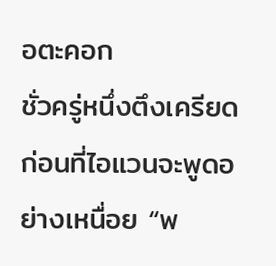อตะคอก
ชั่วครู่หนึ่งตึงเครียด ก่อนที่ไอแวนจะพูดอย่างเหนื่อย “พ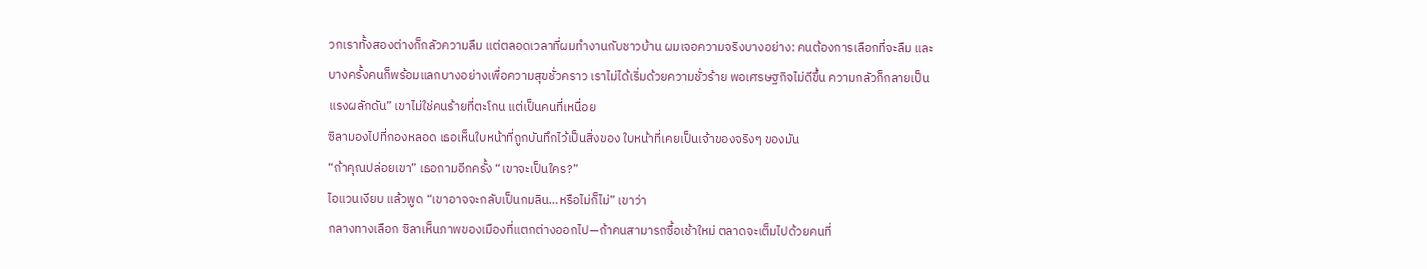วกเราทั้งสองต่างก็กลัวความลืม แต่ตลอดเวลาที่ผมทำงานกับชาวบ้าน ผมเจอความจริงบางอย่าง: คนต้องการเลือกที่จะลืม และบางครั้งคนก็พร้อมแลกบางอย่างเพื่อความสุขชั่วคราว เราไม่ได้เริ่มด้วยความชั่วร้าย พอเศรษฐกิจไม่ดีขึ้น ความกลัวก็กลายเป็นแรงผลักดัน” เขาไม่ใช่คนร้ายที่ตะโกน แต่เป็นคนที่เหนื่อย
ซิลามองไปที่กองหลอด เธอเห็นใบหน้าที่ถูกบันทึกไว้เป็นสิ่งของ ใบหน้าที่เคยเป็นเจ้าของจริงๆ ของมัน
“ถ้าคุณปล่อยเขา” เธอถามอีกครั้ง “เขาจะเป็นใคร?”
ไอแวนเงียบ แล้วพูด “เขาอาจจะกลับเป็นกมลิน…หรือไม่ก็ไม่” เขาว่า
กลางทางเลือก ซิลาเห็นภาพของเมืองที่แตกต่างออกไป—ถ้าคนสามารถซื้อเช้าใหม่ ตลาดจะเต็มไปด้วยคนที่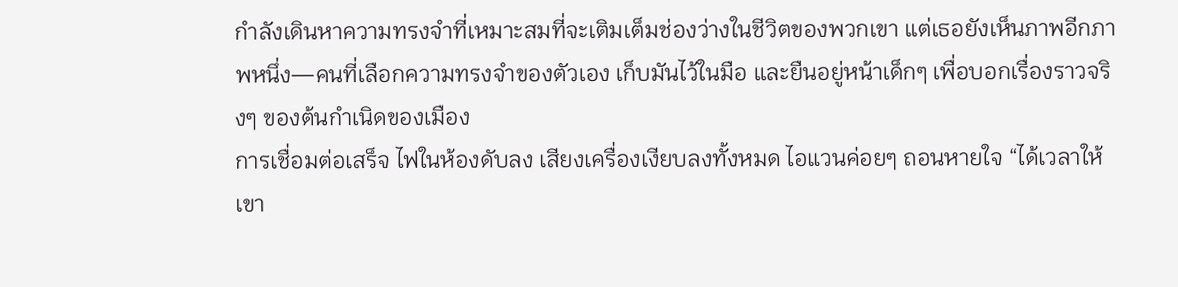กำลังเดินหาความทรงจำที่เหมาะสมที่จะเติมเต็มช่องว่างในชีวิตของพวกเขา แต่เธอยังเห็นภาพอีกภาพหนึ่ง—คนที่เลือกความทรงจำของตัวเอง เก็บมันไว้ในมือ และยืนอยู่หน้าเด็กๆ เพื่อบอกเรื่องราวจริงๆ ของต้นกำเนิดของเมือง
การเชื่อมต่อเสร็จ ไฟในห้องดับลง เสียงเครื่องเงียบลงทั้งหมด ไอแวนค่อยๆ ถอนหายใจ “ได้เวลาให้เขา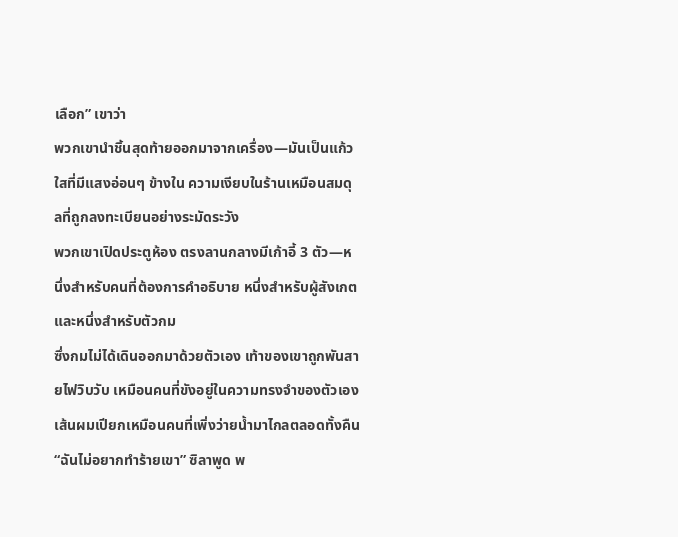เลือก” เขาว่า
พวกเขานำชิ้นสุดท้ายออกมาจากเครื่อง—มันเป็นแก้วใสที่มีแสงอ่อนๆ ข้างใน ความเงียบในร้านเหมือนสมดุลที่ถูกลงทะเบียนอย่างระมัดระวัง
พวกเขาเปิดประตูห้อง ตรงลานกลางมีเก้าอี้ 3 ตัว—หนึ่งสำหรับคนที่ต้องการคำอธิบาย หนึ่งสำหรับผู้สังเกต และหนึ่งสำหรับตัวกม
ซึ่งกมไม่ได้เดินออกมาด้วยตัวเอง เท้าของเขาถูกพันสายไฟวิบวับ เหมือนคนที่ขังอยู่ในความทรงจำของตัวเอง เส้นผมเปียกเหมือนคนที่เพิ่งว่ายน้ำมาไกลตลอดทั้งคืน
“ฉันไม่อยากทำร้ายเขา” ซิลาพูด พ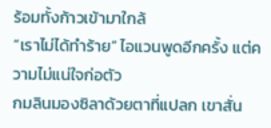ร้อมทั้งก้าวเข้ามาใกล้
“เราไม่ได้ทำร้าย” ไอแวนพูดอีกครั้ง แต่ความไม่แน่ใจก่อตัว
กมลินมองซิลาด้วยตาที่แปลก เขาสั่น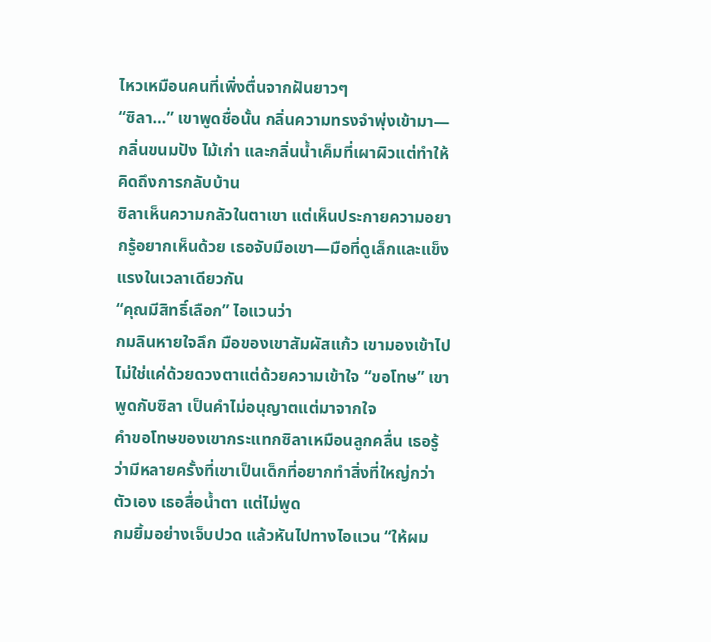ไหวเหมือนคนที่เพิ่งตื่นจากฝันยาวๆ
“ซิลา…” เขาพูดชื่อนั้น กลิ่นความทรงจำพุ่งเข้ามา—กลิ่นขนมปัง ไม้เก่า และกลิ่นน้ำเค็มที่เผาผิวแต่ทำให้คิดถึงการกลับบ้าน
ซิลาเห็นความกลัวในตาเขา แต่เห็นประกายความอยากรู้อยากเห็นด้วย เธอจับมือเขา—มือที่ดูเล็กและแข็งแรงในเวลาเดียวกัน
“คุณมีสิทธิ์เลือก” ไอแวนว่า
กมลินหายใจลึก มือของเขาสัมผัสแก้ว เขามองเข้าไปไม่ใช่แค่ด้วยดวงตาแต่ด้วยความเข้าใจ “ขอโทษ” เขาพูดกับซิลา เป็นคำไม่อนุญาตแต่มาจากใจ
คำขอโทษของเขากระแทกซิลาเหมือนลูกคลื่น เธอรู้ว่ามีหลายครั้งที่เขาเป็นเด็กที่อยากทำสิ่งที่ใหญ่กว่าตัวเอง เธอสื่อน้ำตา แต่ไม่พูด
กมยิ้มอย่างเจ็บปวด แล้วหันไปทางไอแวน “ให้ผม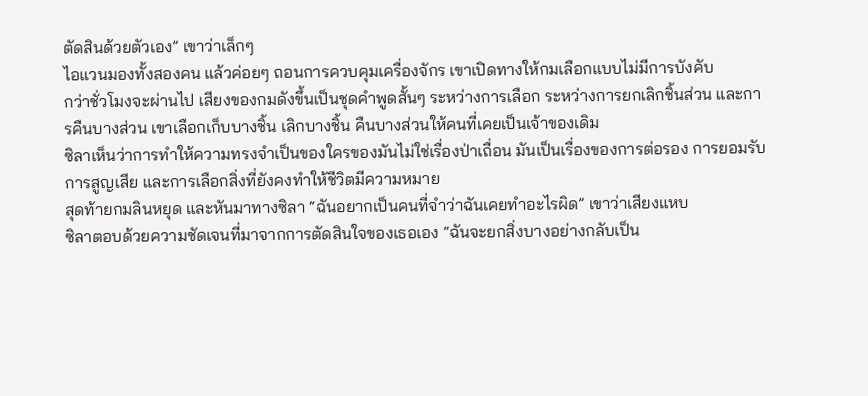ตัดสินด้วยตัวเอง” เขาว่าเล็กๆ
ไอแวนมองทั้งสองคน แล้วค่อยๆ ถอนการควบคุมเครื่องจักร เขาเปิดทางให้กมเลือกแบบไม่มีการบังคับ
กว่าชั่วโมงจะผ่านไป เสียงของกมดังขึ้นเป็นชุดคำพูดสั้นๆ ระหว่างการเลือก ระหว่างการยกเลิกชิ้นส่วน และการคืนบางส่วน เขาเลือกเก็บบางชิ้น เลิกบางชิ้น คืนบางส่วนให้คนที่เคยเป็นเจ้าของเดิม
ซิลาเห็นว่าการทำให้ความทรงจำเป็นของใครของมันไม่ใช่เรื่องป่าเถื่อน มันเป็นเรื่องของการต่อรอง การยอมรับการสูญเสีย และการเลือกสิ่งที่ยังคงทำให้ชีวิตมีความหมาย
สุดท้ายกมลินหยุด และหันมาทางซิลา “ฉันอยากเป็นคนที่จำว่าฉันเคยทำอะไรผิด” เขาว่าเสียงแหบ
ซิลาตอบด้วยความชัดเจนที่มาจากการตัดสินใจของเธอเอง “ฉันจะยกสิ่งบางอย่างกลับเป็น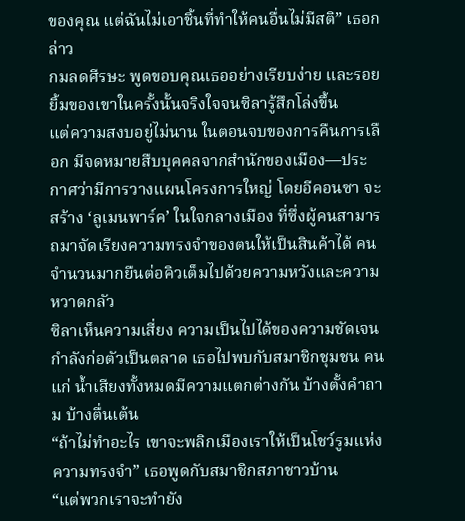ของคุณ แต่ฉันไม่เอาชิ้นที่ทำให้คนอื่นไม่มีสติ” เธอกล่าว
กมลดศีรษะ พูดขอบคุณเธออย่างเรียบง่าย และรอยยิ้มของเขาในครั้งนั้นจริงใจจนซิลารู้สึกโล่งขึ้น
แต่ความสงบอยู่ไม่นาน ในตอนจบของการคืนการเลือก มีจดหมายสืบบุคคลจากสำนักของเมือง—ประกาศว่ามีการวางแผนโครงการใหญ่ โดยอีคอนซา จะสร้าง ‘ลูเมนพาร์ค’ ในใจกลางเมือง ที่ซึ่งผู้คนสามารถมาจัดเรียงความทรงจำของตนให้เป็นสินค้าได้ คนจำนวนมากยืนต่อคิวเต็มไปด้วยความหวังและความหวาดกลัว
ซิลาเห็นความเสี่ยง ความเป็นไปได้ของความชัดเจนกำลังก่อตัวเป็นตลาด เธอไปพบกับสมาชิกชุมชน คนแก่ น้ำเสียงทั้งหมดมีความแตกต่างกัน บ้างตั้งคำถาม บ้างตื่นเต้น
“ถ้าไม่ทำอะไร เขาจะพลิกเมืองเราให้เป็นโชว์รูมแห่งความทรงจำ” เธอพูดกับสมาชิกสภาชาวบ้าน
“แต่พวกเราจะทำยัง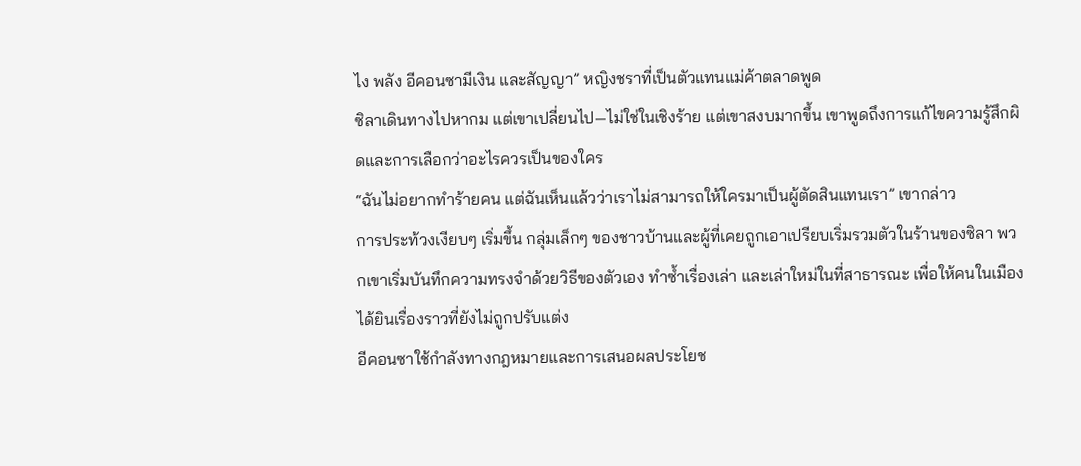ไง พลัง อีคอนซามีเงิน และสัญญา” หญิงชราที่เป็นตัวแทนแม่ค้าตลาดพูด
ซิลาเดินทางไปหากม แต่เขาเปลี่ยนไป—ไม่ใช่ในเชิงร้าย แต่เขาสงบมากขึ้น เขาพูดถึงการแก้ไขความรู้สึกผิดและการเลือกว่าอะไรควรเป็นของใคร
“ฉันไม่อยากทำร้ายคน แต่ฉันเห็นแล้วว่าเราไม่สามารถให้ใครมาเป็นผู้ตัดสินแทนเรา” เขากล่าว
การประท้วงเงียบๆ เริ่มขึ้น กลุ่มเล็กๆ ของชาวบ้านและผู้ที่เคยถูกเอาเปรียบเริ่มรวมตัวในร้านของซิลา พวกเขาเริ่มบันทึกความทรงจำด้วยวิธีของตัวเอง ทำซ้ำเรื่องเล่า และเล่าใหม่ในที่สาธารณะ เพื่อให้คนในเมืองได้ยินเรื่องราวที่ยังไม่ถูกปรับแต่ง
อีคอนซาใช้กำลังทางกฎหมายและการเสนอผลประโยช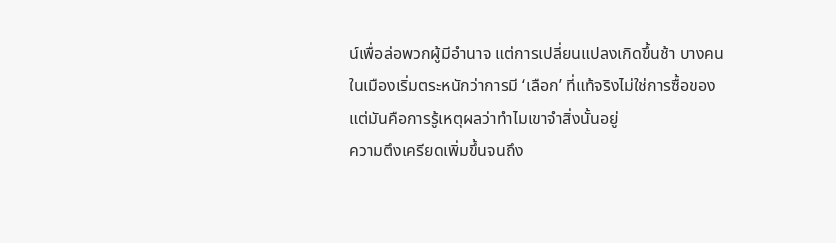น์เพื่อล่อพวกผู้มีอำนาจ แต่การเปลี่ยนแปลงเกิดขึ้นช้า บางคนในเมืองเริ่มตระหนักว่าการมี ‘เลือก’ ที่แท้จริงไม่ใช่การซื้อของ แต่มันคือการรู้เหตุผลว่าทำไมเขาจำสิ่งนั้นอยู่
ความตึงเครียดเพิ่มขึ้นจนถึง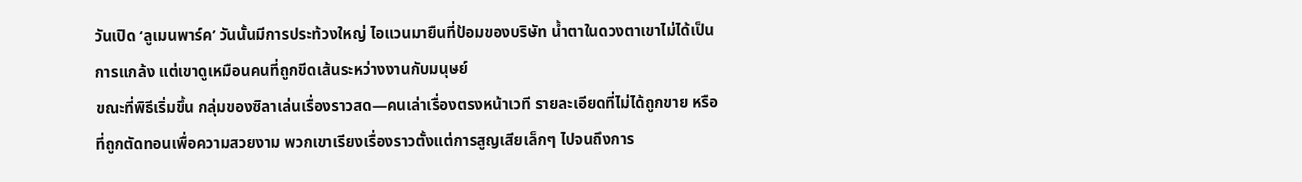วันเปิด ‘ลูเมนพาร์ค’ วันนั้นมีการประท้วงใหญ่ ไอแวนมายืนที่ป้อมของบริษัท น้ำตาในดวงตาเขาไม่ได้เป็นการแกล้ง แต่เขาดูเหมือนคนที่ถูกขีดเส้นระหว่างงานกับมนุษย์
ขณะที่พิธีเริ่มขึ้น กลุ่มของซิลาเล่นเรื่องราวสด—คนเล่าเรื่องตรงหน้าเวที รายละเอียดที่ไม่ได้ถูกขาย หรือที่ถูกตัดทอนเพื่อความสวยงาม พวกเขาเรียงเรื่องราวตั้งแต่การสูญเสียเล็กๆ ไปจนถึงการ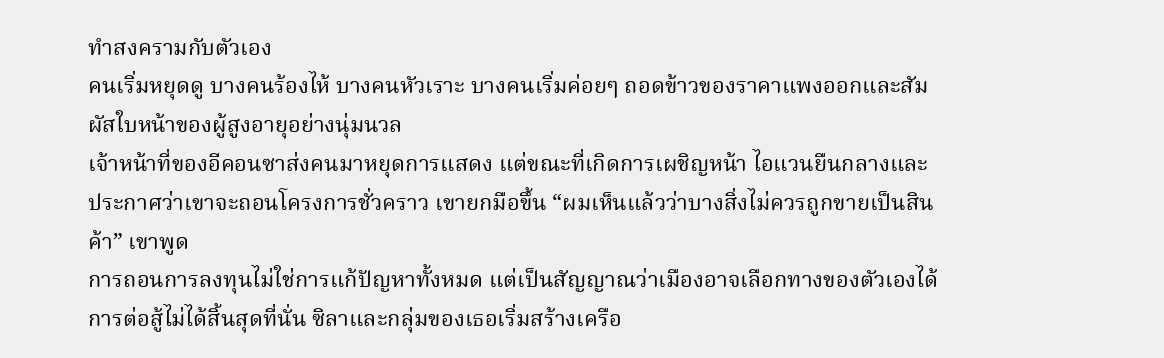ทำสงครามกับตัวเอง
คนเริ่มหยุดดู บางคนร้องไห้ บางคนหัวเราะ บางคนเริ่มค่อยๆ ถอดข้าวของราคาแพงออกและสัมผัสใบหน้าของผู้สูงอายุอย่างนุ่มนวล
เจ้าหน้าที่ของอีคอนซาส่งคนมาหยุดการแสดง แต่ขณะที่เกิดการเผชิญหน้า ไอแวนยืนกลางและประกาศว่าเขาจะถอนโครงการชั่วคราว เขายกมือขึ้น “ผมเห็นแล้วว่าบางสิ่งไม่ควรถูกขายเป็นสินค้า” เขาพูด
การถอนการลงทุนไม่ใช่การแก้ปัญหาทั้งหมด แต่เป็นสัญญาณว่าเมืองอาจเลือกทางของตัวเองได้
การต่อสู้ไม่ได้สิ้นสุดที่นั่น ซิลาและกลุ่มของเธอเริ่มสร้างเครือ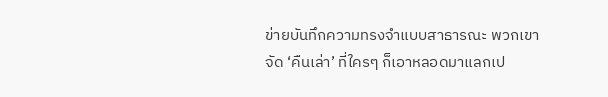ข่ายบันทึกความทรงจำแบบสาธารณะ พวกเขาจัด ‘คืนเล่า’ ที่ใครๆ ก็เอาหลอดมาแลกเป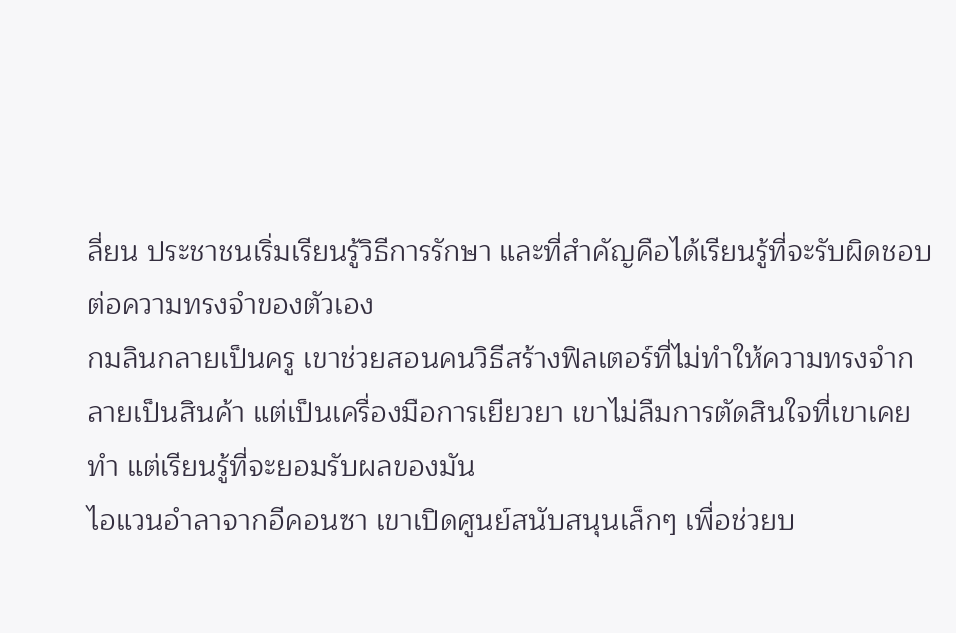ลี่ยน ประชาชนเริ่มเรียนรู้วิธีการรักษา และที่สำคัญคือได้เรียนรู้ที่จะรับผิดชอบต่อความทรงจำของตัวเอง
กมลินกลายเป็นครู เขาช่วยสอนคนวิธีสร้างฟิลเตอร์ที่ไม่ทำให้ความทรงจำกลายเป็นสินค้า แต่เป็นเครื่องมือการเยียวยา เขาไม่ลืมการตัดสินใจที่เขาเคยทำ แต่เรียนรู้ที่จะยอมรับผลของมัน
ไอแวนอำลาจากอีคอนซา เขาเปิดศูนย์สนับสนุนเล็กๆ เพื่อช่วยบ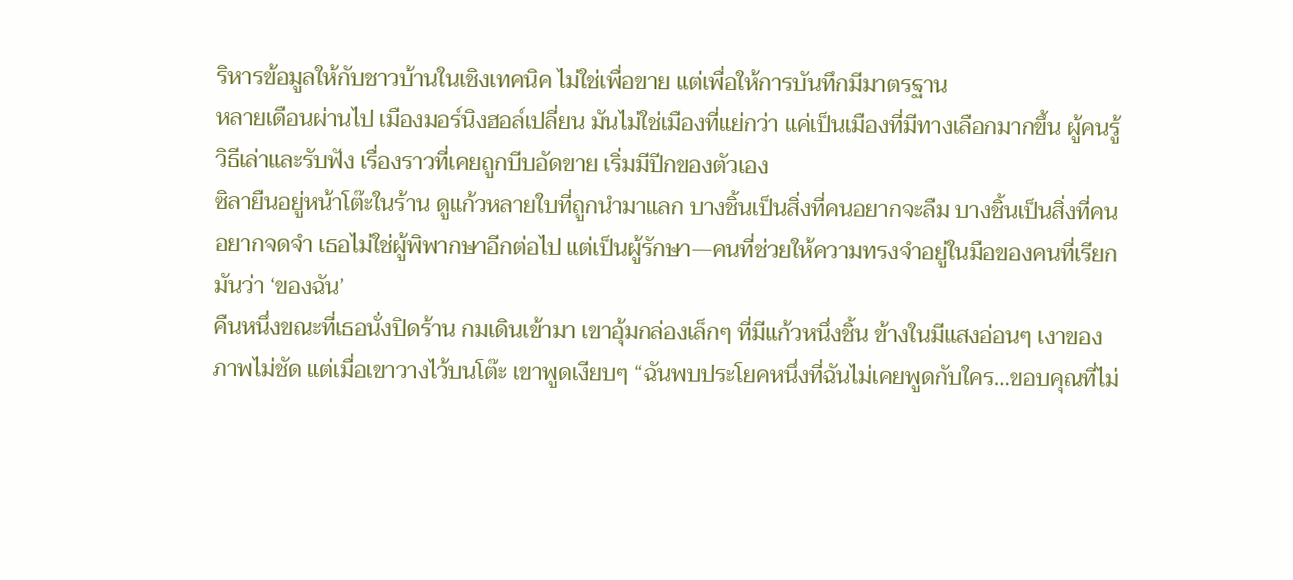ริหารข้อมูลให้กับชาวบ้านในเชิงเทคนิค ไม่ใช่เพื่อขาย แต่เพื่อให้การบันทึกมีมาตรฐาน
หลายเดือนผ่านไป เมืองมอร์นิงฮอล์เปลี่ยน มันไม่ใช่เมืองที่แย่กว่า แค่เป็นเมืองที่มีทางเลือกมากขึ้น ผู้คนรู้วิธีเล่าและรับฟัง เรื่องราวที่เคยถูกบีบอัดขาย เริ่มมีปีกของตัวเอง
ซิลายืนอยู่หน้าโต๊ะในร้าน ดูแก้วหลายใบที่ถูกนำมาแลก บางชิ้นเป็นสิ่งที่คนอยากจะลืม บางชิ้นเป็นสิ่งที่คนอยากจดจำ เธอไม่ใช่ผู้พิพากษาอีกต่อไป แต่เป็นผู้รักษา—คนที่ช่วยให้ความทรงจำอยู่ในมือของคนที่เรียกมันว่า ‘ของฉัน’
คืนหนึ่งขณะที่เธอนั่งปิดร้าน กมเดินเข้ามา เขาอุ้มกล่องเล็กๆ ที่มีแก้วหนึ่งชิ้น ข้างในมีแสงอ่อนๆ เงาของภาพไม่ชัด แต่เมื่อเขาวางไว้บนโต๊ะ เขาพูดเงียบๆ “ฉันพบประโยคหนึ่งที่ฉันไม่เคยพูดกับใคร…ขอบคุณที่ไม่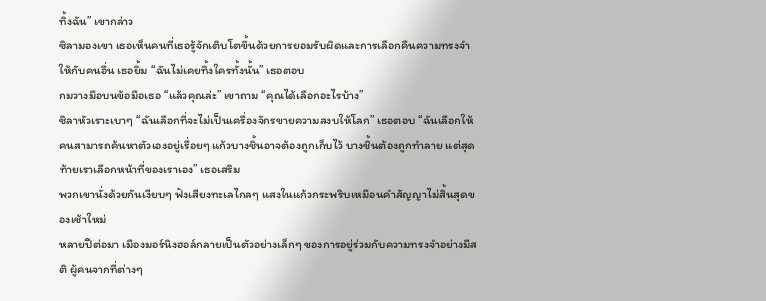ทิ้งฉัน” เขากล่าว
ซิลามองเขา เธอเห็นคนที่เธอรู้จักเติบโตขึ้นด้วยการยอมรับผิดและการเลือกคืนความทรงจำให้กับคนอื่น เธอยิ้ม “ฉันไม่เคยทิ้งใครทั้งนั้น” เธอตอบ
กมวางมือบนข้อมือเธอ “แล้วคุณล่ะ” เขาถาม “คุณได้เลือกอะไรบ้าง”
ซิลาหัวเราะเบาๆ “ฉันเลือกที่จะไม่เป็นเครื่องจักรขายความสงบให้โลก” เธอตอบ “ฉันเลือกให้คนสามารถค้นหาตัวเองอยู่เรื่อยๆ แก้วบางชิ้นอาจต้องถูกเก็บไว้ บางชิ้นต้องถูกทำลาย แต่สุดท้ายเราเลือกหน้าที่ของเราเอง” เธอเสริม
พวกเขานั่งด้วยกันเงียบๆ ฟังเสียงทะเลไกลๆ แสงในแก้วกระพริบเหมือนคำสัญญาไม่สิ้นสุดของเช้าใหม่
หลายปีต่อมา เมืองมอร์นิงฮอล์กลายเป็นตัวอย่างเล็กๆ ของการอยู่ร่วมกับความทรงจำอย่างมีสติ ผู้คนจากที่ต่างๆ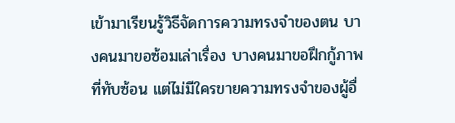เข้ามาเรียนรู้วิธีจัดการความทรงจำของตน บางคนมาขอซ้อมเล่าเรื่อง บางคนมาขอฝึกกู้ภาพที่ทับซ้อน แต่ไม่มีใครขายความทรงจำของผู้อื่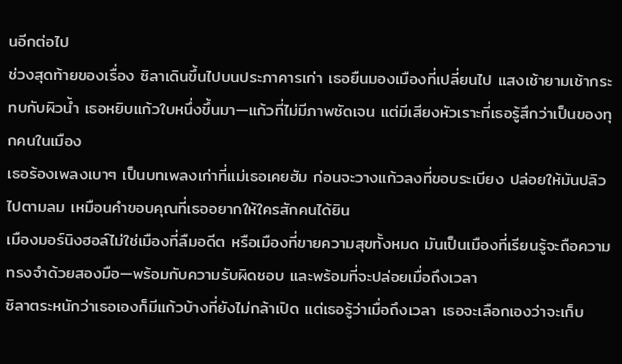นอีกต่อไป
ช่วงสุดท้ายของเรื่อง ซิลาเดินขึ้นไปบนประภาคารเก่า เธอยืนมองเมืองที่เปลี่ยนไป แสงเช้ายามเช้ากระทบกับผิวน้ำ เธอหยิบแก้วใบหนึ่งขึ้นมา—แก้วที่ไม่มีภาพชัดเจน แต่มีเสียงหัวเราะที่เธอรู้สึกว่าเป็นของทุกคนในเมือง
เธอร้องเพลงเบาๆ เป็นบทเพลงเก่าที่แม่เธอเคยฮัม ก่อนจะวางแก้วลงที่ขอบระเบียง ปล่อยให้มันปลิวไปตามลม เหมือนคำขอบคุณที่เธออยากให้ใครสักคนได้ยิน
เมืองมอร์นิงฮอล์ไม่ใช่เมืองที่ลืมอดีต หรือเมืองที่ขายความสุขทั้งหมด มันเป็นเมืองที่เรียนรู้จะถือความทรงจำด้วยสองมือ—พร้อมกับความรับผิดชอบ และพร้อมที่จะปล่อยเมื่อถึงเวลา
ซิลาตระหนักว่าเธอเองก็มีแก้วบ้างที่ยังไม่กล้าเปิด แต่เธอรู้ว่าเมื่อถึงเวลา เธอจะเลือกเองว่าจะเก็บ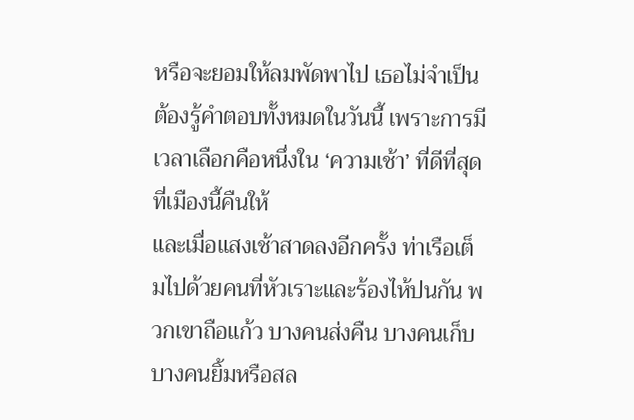หรือจะยอมให้ลมพัดพาไป เธอไม่จำเป็นต้องรู้คำตอบทั้งหมดในวันนี้ เพราะการมีเวลาเลือกคือหนึ่งใน ‘ความเช้า’ ที่ดีที่สุดที่เมืองนี้คืนให้
และเมื่อแสงเช้าสาดลงอีกครั้ง ท่าเรือเต็มไปด้วยคนที่หัวเราะและร้องไห้ปนกัน พวกเขาถือแก้ว บางคนส่งคืน บางคนเก็บ บางคนยิ้มหรือสล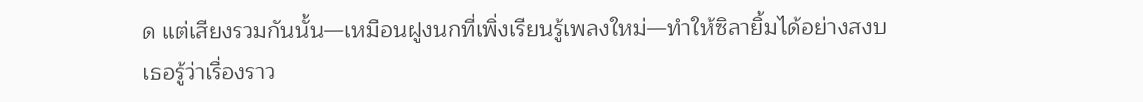ด แต่เสียงรวมกันนั้น—เหมือนฝูงนกที่เพิ่งเรียนรู้เพลงใหม่—ทำให้ซิลายิ้มได้อย่างสงบ
เธอรู้ว่าเรื่องราว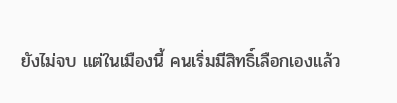ยังไม่จบ แต่ในเมืองนี้ คนเริ่มมีสิทธิ์เลือกเองแล้ว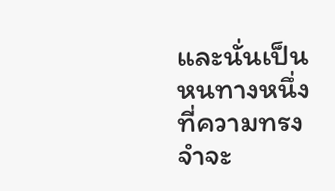และนั่นเป็นหนทางหนึ่งที่ความทรงจำจะ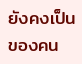ยังคงเป็นของคน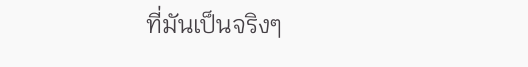ที่มันเป็นจริงๆ